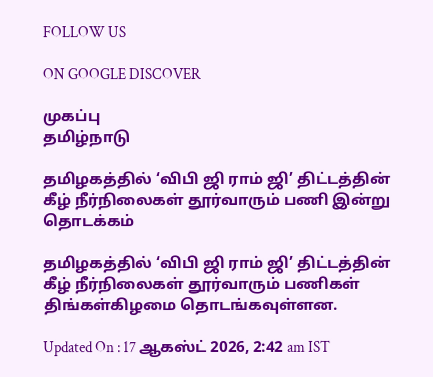FOLLOW US

ON GOOGLE DISCOVER

முகப்பு
தமிழ்நாடு

தமிழகத்தில் ‘விபி ஜி ராம் ஜி’ திட்டத்தின் கீழ் நீர்நிலைகள் தூர்வாரும் பணி இன்று தொடக்கம்

தமிழகத்தில் ‘விபி ஜி ராம் ஜி’ திட்டத்தின் கீழ் நீர்நிலைகள் தூர்வாரும் பணிகள் திங்கள்கிழமை தொடங்கவுள்ளன.

Updated On : 17 ஆகஸ்ட் 2026, 2:42 am IST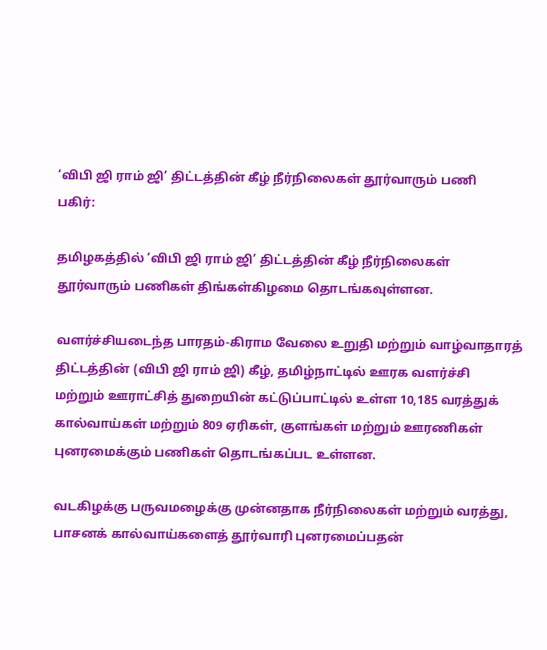‘விபி ஜி ராம் ஜி’ திட்டத்தின் கீழ் நீர்நிலைகள் தூர்வாரும் பணி
பகிர்:

தமிழகத்தில் ‘விபி ஜி ராம் ஜி’ திட்டத்தின் கீழ் நீர்நிலைகள் தூர்வாரும் பணிகள் திங்கள்கிழமை தொடங்கவுள்ளன.

வளர்ச்சியடைந்த பாரதம்-கிராம வேலை உறுதி மற்றும் வாழ்வாதாரத் திட்டத்தின் (விபி ஜி ராம் ஜி) கீழ், தமிழ்நாட்டில் ஊரக வளர்ச்சி மற்றும் ஊராட்சித் துறையின் கட்டுப்பாட்டில் உள்ள 10,185 வரத்துக் கால்வாய்கள் மற்றும் 809 ஏரிகள், குளங்கள் மற்றும் ஊரணிகள் புனரமைக்கும் பணிகள் தொடங்கப்பட உள்ளன.

வடகிழக்கு பருவமழைக்கு முன்னதாக நீர்நிலைகள் மற்றும் வரத்து, பாசனக் கால்வாய்களைத் தூர்வாரி புனரமைப்பதன்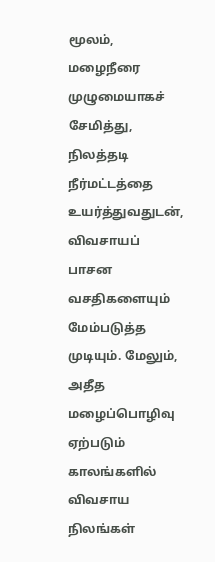மூலம், மழைநீரை முழுமையாகச் சேமித்து, நிலத்தடி நீர்மட்டத்தை உயர்த்துவதுடன், விவசாயப் பாசன வசதிகளையும் மேம்படுத்த முடியும். மேலும், அதீத மழைப்பொழிவு ஏற்படும் காலங்களில் விவசாய நிலங்கள்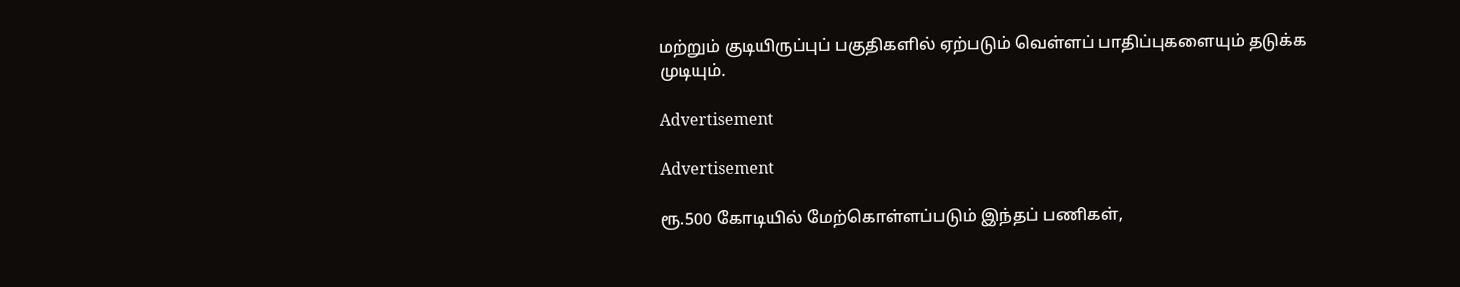மற்றும் குடியிருப்புப் பகுதிகளில் ஏற்படும் வெள்ளப் பாதிப்புகளையும் தடுக்க முடியும்.

Advertisement

Advertisement

ரூ.500 கோடியில் மேற்கொள்ளப்படும் இந்தப் பணிகள்,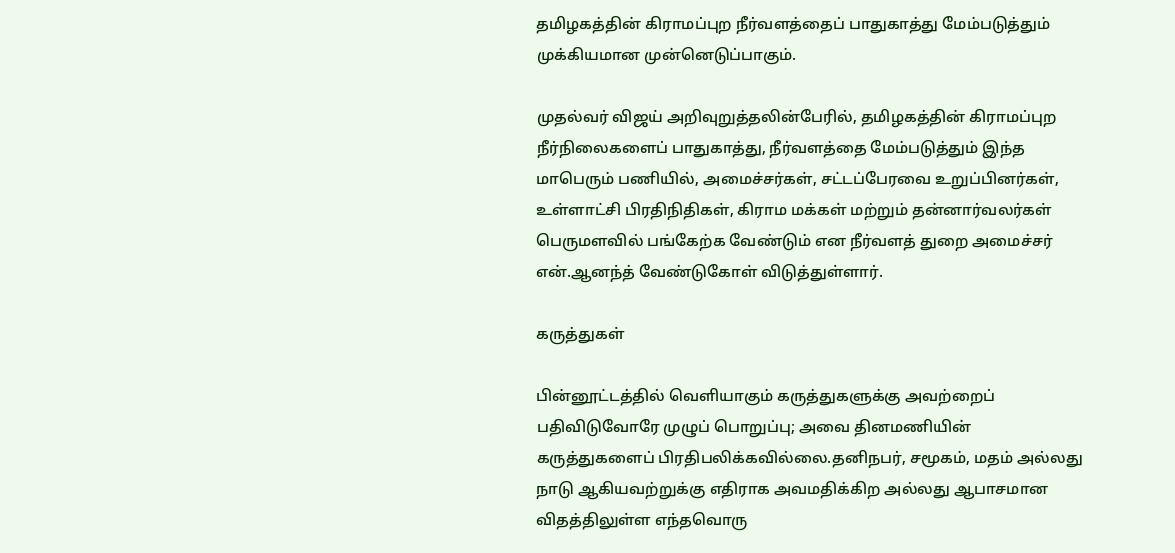தமிழகத்தின் கிராமப்புற நீர்வளத்தைப் பாதுகாத்து மேம்படுத்தும் முக்கியமான முன்னெடுப்பாகும்.

முதல்வர் விஜய் அறிவுறுத்தலின்பேரில், தமிழகத்தின் கிராமப்புற நீர்நிலைகளைப் பாதுகாத்து, நீர்வளத்தை மேம்படுத்தும் இந்த மாபெரும் பணியில், அமைச்சர்கள், சட்டப்பேரவை உறுப்பினர்கள், உள்ளாட்சி பிரதிநிதிகள், கிராம மக்கள் மற்றும் தன்னார்வலர்கள் பெருமளவில் பங்கேற்க வேண்டும் என நீர்வளத் துறை அமைச்சர் என்.ஆனந்த் வேண்டுகோள் விடுத்துள்ளார்.

கருத்துகள்

பின்னூட்டத்தில் வெளியாகும் கருத்துகளுக்கு அவற்றைப் பதிவிடுவோரே முழுப் பொறுப்பு; அவை தினமணியின் கருத்துகளைப் பிரதிபலிக்கவில்லை.தனிநபர், சமூகம், மதம் அல்லது நாடு ஆகியவற்றுக்கு எதிராக அவமதிக்கிற அல்லது ஆபாசமான விதத்திலுள்ள எந்தவொரு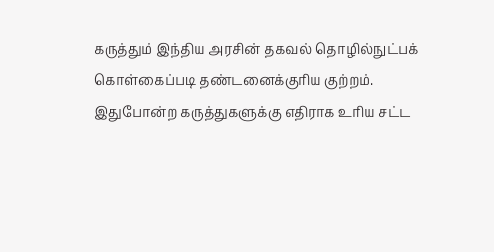கருத்தும் இந்திய அரசின் தகவல் தொழில்நுட்பக் கொள்கைப்படி தண்டனைக்குரிய குற்றம். இதுபோன்ற கருத்துகளுக்கு எதிராக உரிய சட்ட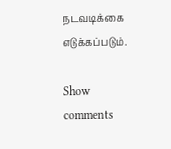நடவடிக்கை எடுக்கப்படும்.

Show comments